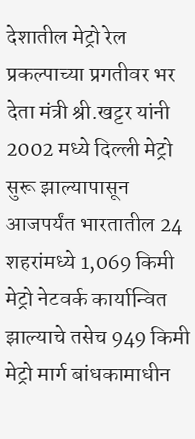देशातील मेट्रो रेल प्रकल्पाच्या प्रगतीवर भर देता मंत्री श्री.खट्टर यांनी 2002 मध्ये दिल्ली मेट्रो सुरू झाल्यापासून आजपर्यंत भारतातील 24 शहरांमध्ये 1,069 किमी मेट्रो नेटवर्क कार्यान्वित झाल्याचे तसेच 949 किमी मेट्रो मार्ग बांधकामाधीन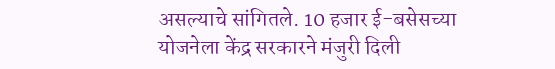असल्याचे सांगितले. 10 हजार ई-बसेसच्या योजनेला केंद्र सरकारने मंजुरी दिली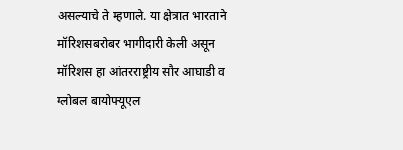असल्याचे ते म्हणाले. या क्षेत्रात भारताने मॉरिशसबरोबर भागीदारी केली असून मॉरिशस हा आंतरराष्ट्रीय सौर आघाडी व ग्लोबल बायोफ्यूएल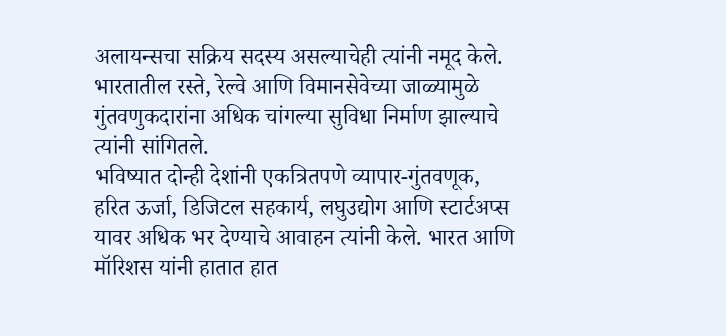अलायन्सचा सक्रिय सदस्य असल्याचेही त्यांनी नमूद केले. भारतातील रस्ते, रेल्वे आणि विमानसेवेच्या जाळ्यामुळे गुंतवणुकदारांना अधिक चांगल्या सुविधा निर्माण झाल्याचे त्यांनी सांगितले.
भविष्यात दोन्ही देशांनी एकत्रितपणे व्यापार-गुंतवणूक, हरित ऊर्जा, डिजिटल सहकार्य, लघुउद्योग आणि स्टार्टअप्स यावर अधिक भर देण्याचे आवाहन त्यांनी केले. भारत आणि मॉरिशस यांनी हातात हात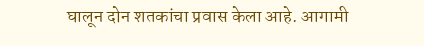घालून दोन शतकांचा प्रवास केला आहे. आगामी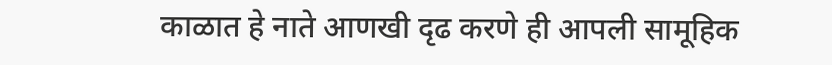काळात हे नाते आणखी दृढ करणे ही आपली सामूहिक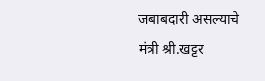जबाबदारी असल्याचे मंत्री श्री.खट्टर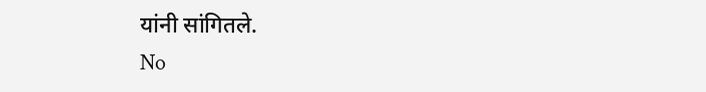यांनी सांगितले.
No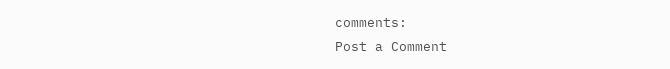comments:
Post a Comment